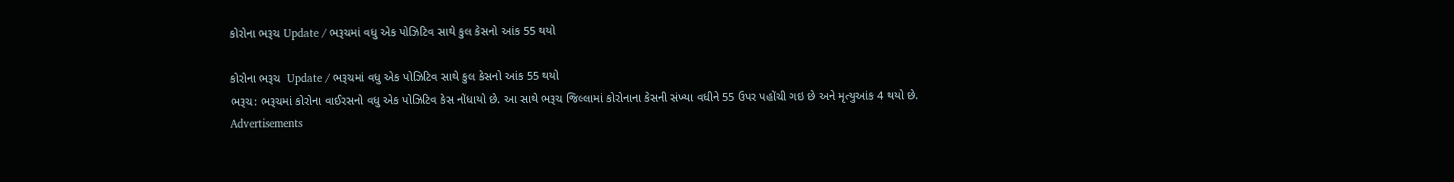કોરોના ભરૂચ Update / ભરૂચમાં વધુ એક પોઝિટિવ સાથે કુલ કેસનો આંક 55 થયો

કોરોના ભરૂચ  Update / ભરૂચમાં વધુ એક પોઝિટિવ સાથે કુલ કેસનો આંક 55 થયો
ભરૂચ: ભરૂચમાં કોરોના વાઈરસનો વધુ એક પોઝિટિવ કેસ નોંધાયો છે. આ સાથે ભરૂચ જિલ્લામાં કોરોનાના કેસની સંખ્યા વધીને 55 ઉપર પહોંચી ગઇ છે અને મૃત્યુઆંક 4 થયો છે.
Advertisements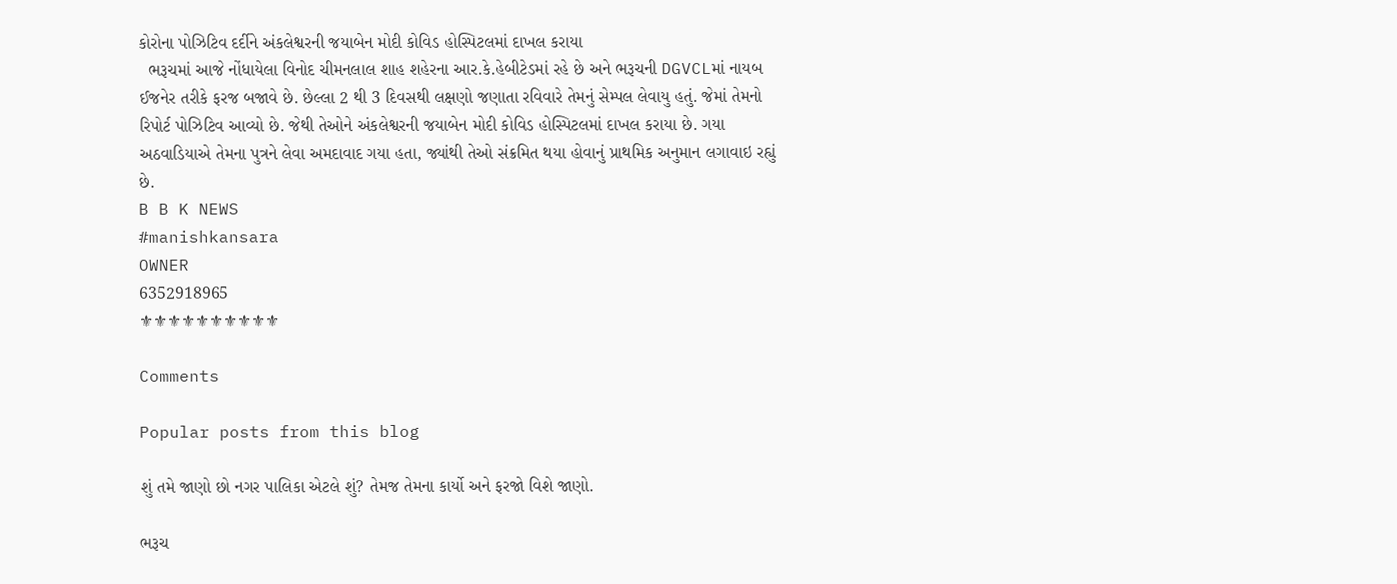કોરોના પોઝિટિવ દર્દીને અંકલેશ્વરની જયાબેન મોદી કોવિડ હોસ્પિટલમાં દાખલ કરાયા
  ભરૂચમાં આજે નોંધાયેલા વિનોદ ચીમનલાલ શાહ શહેરના આર.કે.હેબીટેડમાં રહે છે અને ભરૂચની DGVCLમાં નાયબ ઈજનેર તરીકે ફરજ બજાવે છે. છેલ્લા 2 થી 3 દિવસથી લક્ષણો જણાતા રવિવારે તેમનું સેમ્પલ લેવાયુ હતું. જેમાં તેમનો રિપોર્ટ પોઝિટિવ આવ્યો છે. જેથી તેઓને અંકલેશ્વરની જયાબેન મોદી કોવિડ હોસ્પિટલમાં દાખલ કરાયા છે. ગયા અઠવાડિયાએ તેમના પુત્રને લેવા અમદાવાદ ગયા હતા, જ્યાંથી તેઓ સંક્રમિત થયા હોવાનું પ્રાથમિક અનુમાન લગાવાઇ રહ્યું છે.
B B K NEWS
#manishkansara
OWNER
6352918965
⚜⚜⚜⚜⚜⚜⚜⚜⚜⚜

Comments

Popular posts from this blog

શું તમે જાણો છો નગર પાલિકા એટલે શું? તેમજ તેમના કાર્યો અને ફરજો વિશે જાણો.

ભરૂચ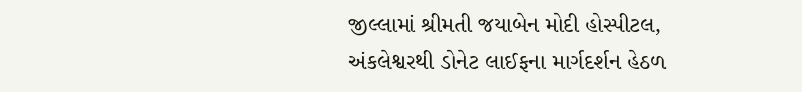જીલ્લામાં શ્રીમતી જયાબેન મોદી હોસ્પીટલ, અંકલેશ્વરથી ડોનેટ લાઈફના માર્ગદર્શન હેઠળ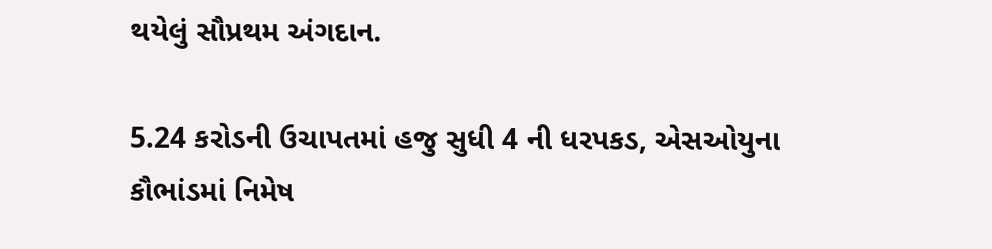થયેલું સૌપ્રથમ અંગદાન.

5.24 કરોડની ઉચાપતમાં હજુ સુધી 4 ની ધરપકડ, એસઓયુના કૌભાંડમાં નિમેષ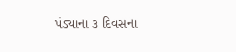પંડ્યાના ૩ દિવસના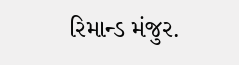રિમાન્ડ મંજુર.